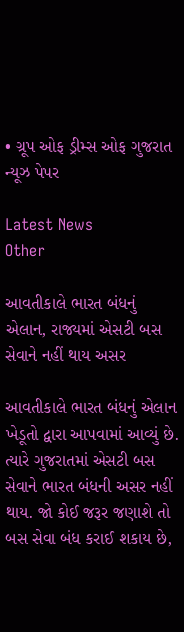• ગ્રૂપ ઓફ ડ્રીમ્સ ઓફ ગુજરાત ન્યૂઝ પેપર

Latest News
Other

આવતીકાલે ભારત બંધનું એલાન, રાજ્યમાં એસટી બસ સેવાને નહીં થાય અસર

આવતીકાલે ભારત બંધનું એલાન ખેડૂતો દ્વારા આપવામાં આવ્યું છે. ત્યારે ગુજરાતમાં એસટી બસ સેવાને ભારત બંધની અસર નહીં થાય. જો કોઈ જરૂર જણાશે તો બસ સેવા બંધ કરાઈ શકાય છે,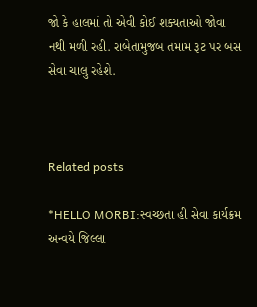જો કે હાલમાં તો એવી કોઈ શક્યતાઓ જોવા નથી મળી રહી. રાબેતામુજબ તમામ રૂટ પર બસ સેવા ચાલુ રહેશે.



Related posts

*HELLO MORBI:સ્વચ્છતા હી સેવા કાર્યક્રમ અન્વયે જિલ્લા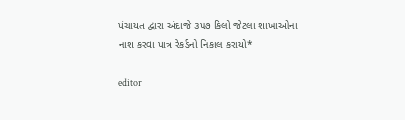પંચાયત દ્વારા અંદાજે ૩૫૭ કિલો જેટલા શાખાઓના નાશ કરવા પાત્ર રેકર્ડનો નિકાલ કરાયો*

editor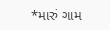*મારું ગામ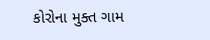કોરોના મુક્ત ગામ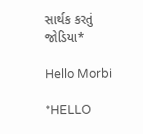સાર્થક કરતું જોડિયા*

Hello Morbi

*HELLO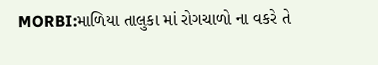MORBI:માળિયા તાલુકા માં રોગચાળો ના વકરે તે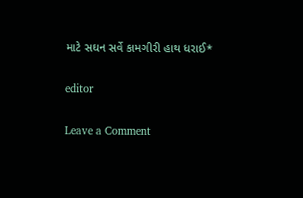માટે સઘન સર્વે કામગીરી હાથ ધરાઈ*

editor

Leave a Comment